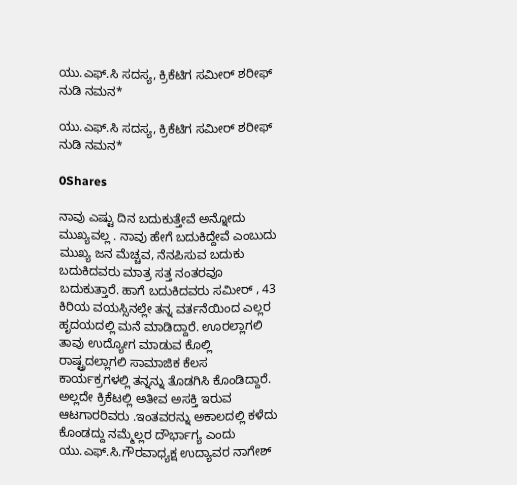ಯು.ಎಫ್.ಸಿ ಸದಸ್ಯ, ಕ್ರಿಕೆಟಿಗ ಸಮೀರ್ ಶರೀಫ್ ನುಡಿ ನಮನ*

ಯು.ಎಫ್.ಸಿ ಸದಸ್ಯ, ಕ್ರಿಕೆಟಿಗ ಸಮೀರ್ ಶರೀಫ್ ನುಡಿ ನಮನ*

0Shares

ನಾವು ಎಷ್ಟು ದಿನ ಬದುಕುತ್ತೇವೆ ಅನ್ನೋದು ಮುಖ್ಯವಲ್ಲ . ನಾವು ಹೇಗೆ ಬದುಕಿದ್ದೇವೆ ಎಂಬುದು ಮುಖ್ಯ ಜನ ಮೆಚ್ಚವ, ನೆನಪಿಸುವ ಬದುಕು ಬದುಕಿದವರು ಮಾತ್ರ ಸತ್ತ ನಂತರವೂ ಬದುಕುತ್ತಾರೆ. ಹಾಗೆ ಬದುಕಿದವರು ಸಮೀರ್ , 43 ಕಿರಿಯ ವಯಸ್ಸಿನಲ್ಲೇ ತನ್ನ ವರ್ತನೆಯಿಂದ ಎಲ್ಲರ ಹೃದಯದಲ್ಲಿ ಮನೆ ಮಾಡಿದ್ದಾರೆ. ಊರಲ್ಲಾಗಲಿ ತಾವು ಉದ್ಯೋಗ ಮಾಡುವ ಕೊಲ್ಲಿ ರಾಷ್ಟ್ರದಲ್ಲಾಗಲಿ ಸಾಮಾಜಿಕ ಕೆಲಸ ಕಾರ್ಯಕ್ರಗಳಲ್ಲಿ ತನ್ನನ್ನು ತೊಡಗಿಸಿ ಕೊಂಡಿದ್ದಾರೆ. ಅಲ್ಲದೇ ಕ್ರಿಕೆಟಲ್ಲಿ ಅತೀವ ಅಸಕ್ತಿ ಇರುವ ಆಟಗಾರರಿವರು .ಇಂತವರನ್ನು ಅಕಾಲದಲ್ಲಿ ಕಳೆದು ಕೊಂಡದ್ದು ನಮ್ಮೆಲ್ಲರ ದೌರ್ಭಾಗ್ಯ ಎಂದು ಯು.ಎಫ್.ಸಿ.ಗೌರವಾಧ್ಯಕ್ಷ ಉದ್ಯಾವರ ನಾಗೇಶ್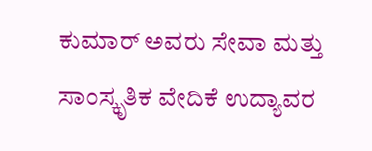ಕುಮಾರ್ ಅವರು ಸೇವಾ ಮತ್ತು ಸಾಂಸ್ಕೃತಿಕ ವೇದಿಕೆ ಉದ್ಯಾವರ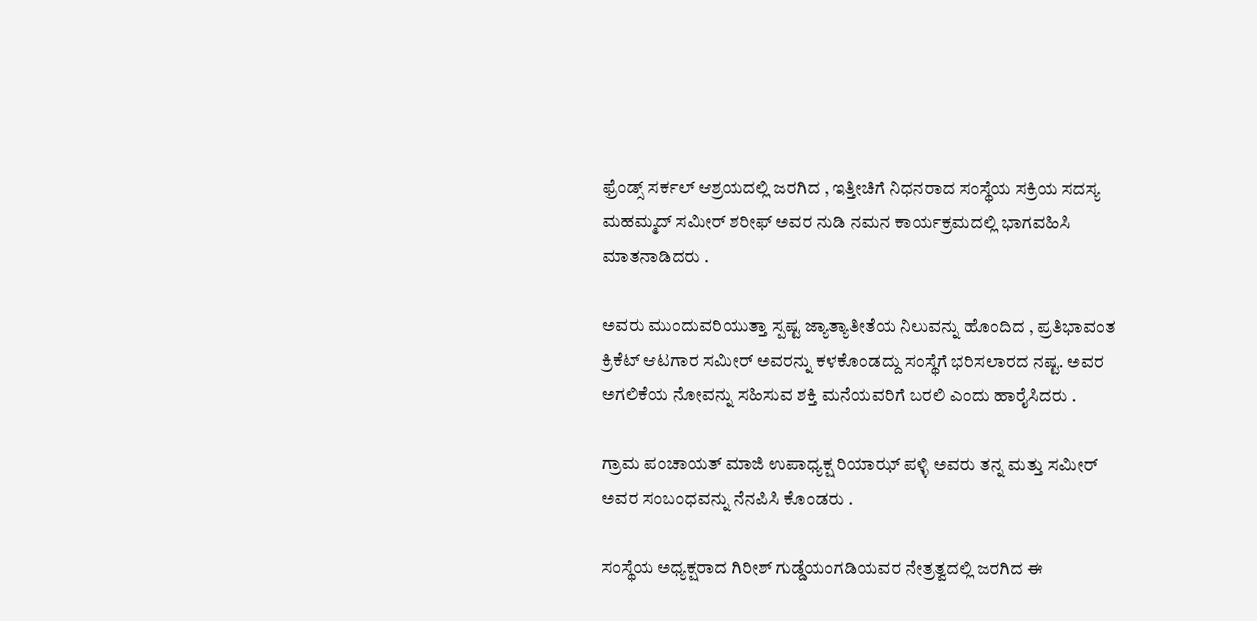ಫ್ರೆಂಡ್ಸ್ ಸರ್ಕಲ್ ಆಶ್ರಯದಲ್ಲಿ ಜರಗಿದ , ಇತ್ತೀಚಿಗೆ ನಿಧನರಾದ ಸಂಸ್ಥೆಯ ಸಕ್ರಿಯ ಸದಸ್ಯ ಮಹಮ್ಮದ್ ಸಮೀರ್ ಶರೀಫ್ ಅವರ ನುಡಿ ನಮನ ಕಾರ್ಯಕ್ರಮದಲ್ಲಿ ಭಾಗವಹಿಸಿ ಮಾತನಾಡಿದರು .

ಅವರು ಮುಂದುವರಿಯುತ್ತಾ ಸ್ಪಷ್ಟ ಜ್ಯಾತ್ಯಾತೀತೆಯ ನಿಲುವನ್ನು ಹೊಂದಿದ , ಪ್ರತಿಭಾವಂತ ಕ್ರಿಕೆಟ್ ಆಟಗಾರ ಸಮೀರ್ ಅವರನ್ನು ಕಳಕೊಂಡದ್ದು ಸಂಸ್ಥೆಗೆ ಭರಿಸಲಾರದ ನಷ್ಟ. ಅವರ ಅಗಲಿಕೆಯ ನೋವನ್ನು ಸಹಿಸುವ ಶಕ್ತಿ ಮನೆಯವರಿಗೆ ಬರಲಿ ಎಂದು ಹಾರೈಸಿದರು .

ಗ್ರಾಮ ಪಂಚಾಯತ್ ಮಾಜಿ ಉಪಾಧ್ಯಕ್ಷ ರಿಯಾಝ್ ಪಳ್ಳಿ ಅವರು ತನ್ನ ಮತ್ತು ಸಮೀರ್ ಅವರ ಸಂಬಂಧವನ್ನು ನೆನಪಿಸಿ ಕೊಂಡರು .

ಸಂಸ್ಥೆಯ ಅಧ್ಯಕ್ಷರಾದ ಗಿರೀಶ್ ಗುಡ್ಡೆಯಂಗಡಿಯವರ ನೇತ್ರತ್ವದಲ್ಲಿ ಜರಗಿದ ಈ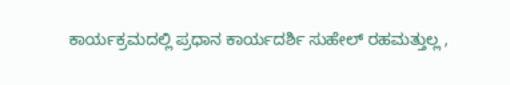ಕಾರ್ಯಕ್ರಮದಲ್ಲಿ ಪ್ರಧಾನ ಕಾರ್ಯದರ್ಶಿ ಸುಹೇಲ್ ರಹಮತ್ತುಲ್ಲ ,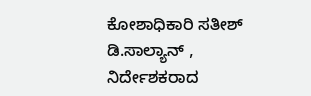ಕೋಶಾಧಿಕಾರಿ ಸತೀಶ್ ಡಿ.ಸಾಲ್ಯಾನ್ , ನಿರ್ದೇಶಕರಾದ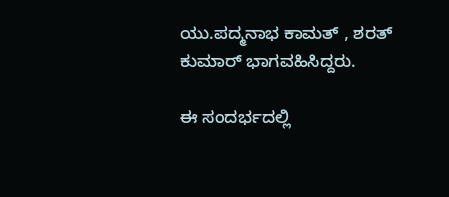ಯು.ಪದ್ಮನಾಭ ಕಾಮತ್ , ಶರತ್ ಕುಮಾರ್ ಭಾಗವಹಿಸಿದ್ದರು.

ಈ ಸಂದರ್ಭದಲ್ಲಿ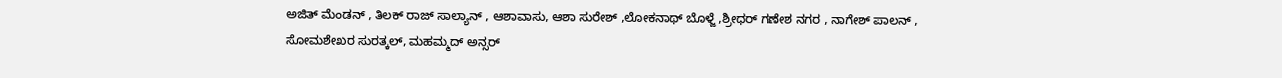ಅಜಿತ್ ಮೆಂಡನ್ , ತಿಲಕ್ ರಾಜ್ ಸಾಲ್ಯಾನ್ , ಆಶಾವಾಸು, ಆಶಾ ಸುರೇಶ್ ,ಲೋಕನಾಥ್ ಬೊಳ್ಜೆ ,ಶ್ರೀಧರ್ ಗಣೇಶ ನಗರ , ನಾಗೇಶ್ ಪಾಲನ್ , ಸೋಮಶೇಖರ ಸುರತ್ಕಲ್, ಮಹಮ್ಮದ್ ಅನ್ಸರ್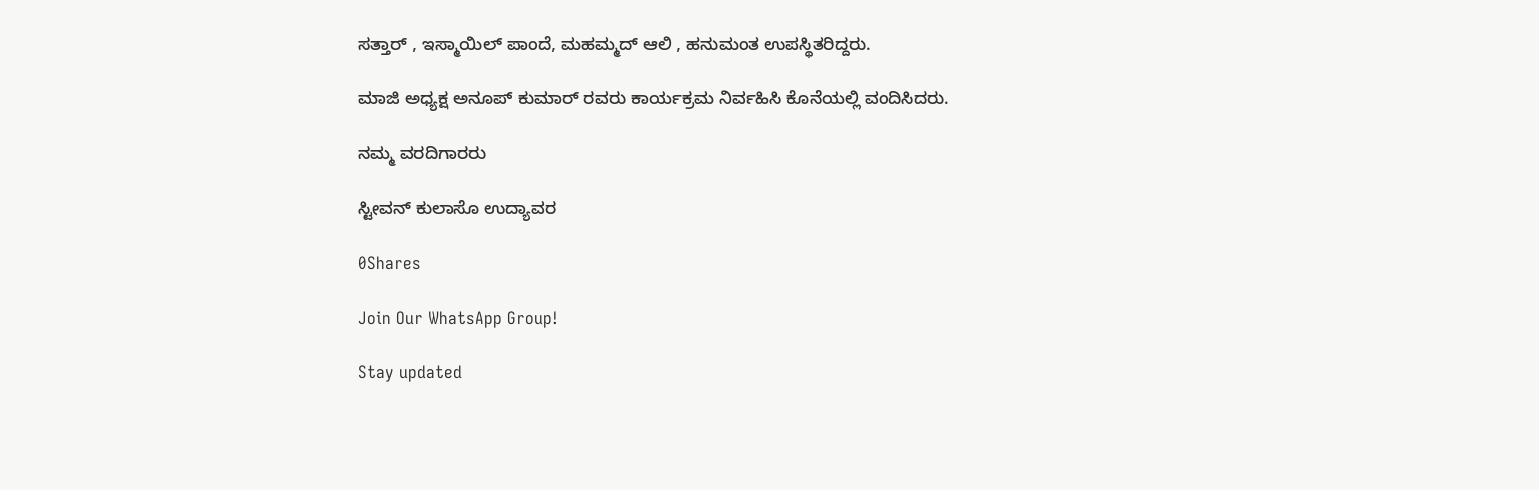ಸತ್ತಾರ್ , ಇಸ್ಮಾಯಿಲ್ ಪಾಂದೆ, ಮಹಮ್ಮದ್ ಆಲಿ , ಹನುಮಂತ ಉಪಸ್ಥಿತರಿದ್ದರು.

ಮಾಜಿ ಅಧ್ಯಕ್ಷ ಅನೂಪ್ ಕುಮಾರ್ ರವರು ಕಾರ್ಯಕ್ರಮ ನಿರ್ವಹಿಸಿ ಕೊನೆಯಲ್ಲಿ ವಂದಿಸಿದರು.

ನಮ್ಮ ವರದಿಗಾರರು

ಸ್ಟೀವನ್ ಕುಲಾಸೊ ಉದ್ಯಾವರ

0Shares

Join Our WhatsApp Group!

Stay updated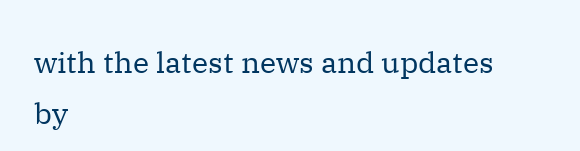with the latest news and updates by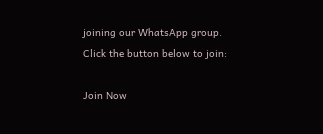joining our WhatsApp group. Click the button below to join:

Join Now